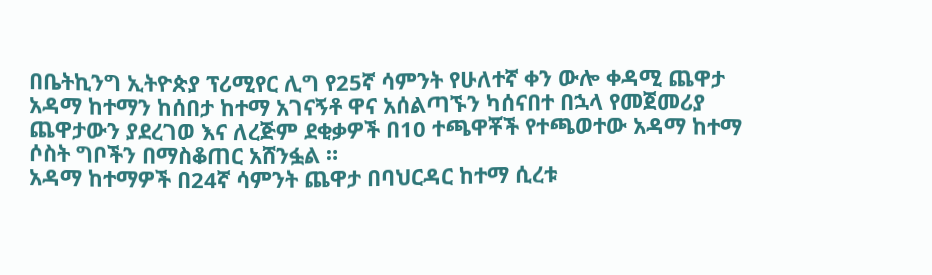በቤትኪንግ ኢትዮጵያ ፕሪሚየር ሊግ የ25ኛ ሳምንት የሁለተኛ ቀን ውሎ ቀዳሚ ጨዋታ አዳማ ከተማን ከሰበታ ከተማ አገናኝቶ ዋና አሰልጣኙን ካሰናበተ በኋላ የመጀመሪያ ጨዋታውን ያደረገወ እና ለረጅም ደቂቃዎች በ10 ተጫዋቾች የተጫወተው አዳማ ከተማ ሶስት ግቦችን በማስቆጠር አሸንፏል ።
አዳማ ከተማዎች በ24ኛ ሳምንት ጨዋታ በባህርዳር ከተማ ሲረቱ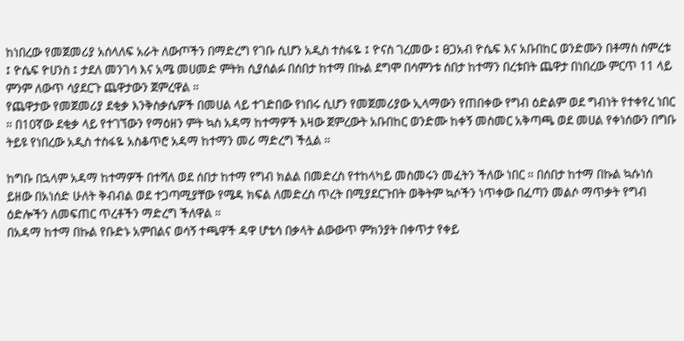ከነበረው የመጀመሪያ አሰላለፍ አራት ለውጦችን በማድረግ የገቡ ሲሆን አዲስ ተስፋዬ ፤ ዮናስ ገረመው ፤ ፀጋአብ ዮሴፍ እና አቡበከር ወንድሙን በቶማስ ስምረቱ ፤ ዮሴፍ ዮሀንስ ፤ ታደለ መንገሳ እና አሜ መሀመድ ምትክ ሲያሰልፉ በሰበታ ከተማ በኩል ደግሞ በሳምንቱ ሰበታ ከተማን በረቱበት ጨዋታ በነበረው ምርጥ 11 ላይ ምንም ለውጥ ሳያደርጉ ጨዋታውን ጀምረዋል ።
የጨዋታው የመጀመሪያ ደቂቃ እንቅስቃሴዎች በመሀል ላይ ተገድበው የነበሩ ሲሆን የመጀመሪያው ኢላማውን የጠበቀው የግብ ዕድልም ወደ ግብነት የተቀየረ ነበር ። በ10ኛው ደቂቃ ላይ የተገኘውን የማዕዘን ምት ኳስ አዳማ ከተማዎች እዛው ጀምረውት አቡበከር ወንድሙ ከቀኝ መስመር አቅጣጫ ወደ መሀል የቀነሰውን በግቡ ትይዩ የነበረው አዲስ ተስፋዬ አስቆጥሮ አዳማ ከተማን መሪ ማድረግ ችሏል ።

ከግቡ በኋላም አዳማ ከተማዎች በተሻለ ወደ ሰበታ ከተማ የግብ ክልል በመድረስ የተከላካይ መስመሩን መፈትን ችለው ነበር ። በሰበታ ከተማ በኩል ኳሱነሰ ይዘው በአነሰድ ሁለት ቅብብል ወደ ተጋጣሚያቸው የሜዳ ክፍል ለመድረስ ጥረት በሚያደርጉበት ወቅትም ኳሶችን ነጥቀው በፈጣን መልሶ ማጥቃት የግብ ዕድሎችን ለመፍጠር ጥረቶችን ማድረግ ችለዋል ።
በአዳማ ከተማ በኩል የቡድኑ አምበልና ወሳኝ ተጫዋች ዳዋ ሆቴሳ በቃላት ልውውጥ ምክንያት በቀጥታ የቀይ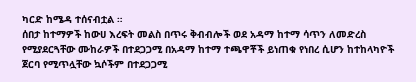ካርድ ከሜዳ ተሰናብቷል ።
ሰበታ ከተማዎች ከውሀ እረፍት መልስ በጥሩ ቅብብሎች ወደ አዳማ ከተማ ሳጥን ለመድረስ የሚያደርጓቸው ሙከራዎች በተደጋጋሚ በአዳማ ከተማ ተጫዋቾች ይነጠቁ የነበረ ሲሆን ከተከላካዮች ጀርባ የሚጥሏቸው ኳሶችም በተደጋጋሚ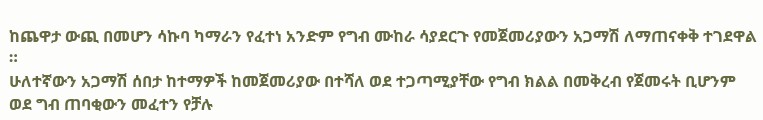ከጨዋታ ውጪ በመሆን ሳኩባ ካማራን የፈተነ አንድም የግብ ሙከራ ሳያደርጉ የመጀመሪያውን አጋማሽ ለማጠናቀቅ ተገደዋል ።
ሁለተኛውን አጋማሽ ሰበታ ከተማዎች ከመጀመሪያው በተሻለ ወደ ተጋጣሚያቸው የግብ ክልል በመቅረብ የጀመሩት ቢሆንም ወደ ግብ ጠባቂውን መፈተን የቻሉ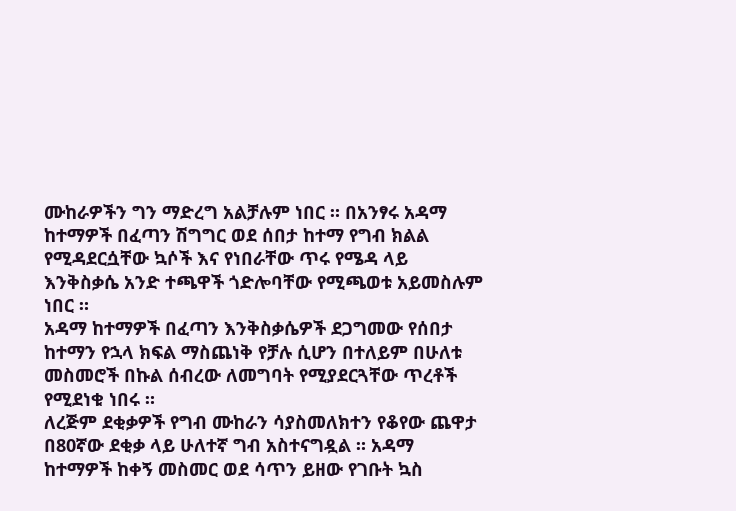ሙከራዎችን ግን ማድረግ አልቻሉም ነበር ። በአንፃሩ አዳማ ከተማዎች በፈጣን ሽግግር ወደ ሰበታ ከተማ የግብ ክልል የሚዳደርሷቸው ኳሶች እና የነበራቸው ጥሩ የሜዳ ላይ እንቅስቃሴ አንድ ተጫዋች ጎድሎባቸው የሚጫወቱ አይመስሉም ነበር ።
አዳማ ከተማዎች በፈጣን እንቅስቃሴዎች ደጋግመው የሰበታ ከተማን የኋላ ክፍል ማስጨነቅ የቻሉ ሲሆን በተለይም በሁለቱ መስመሮች በኩል ሰብረው ለመግባት የሚያደርጓቸው ጥረቶች የሚደነቁ ነበሩ ።
ለረጅም ደቂቃዎች የግብ ሙከራን ሳያስመለክተን የቆየው ጨዋታ በ80ኛው ደቂቃ ላይ ሁለተኛ ግብ አስተናግዷል ። አዳማ ከተማዎች ከቀኝ መስመር ወደ ሳጥን ይዘው የገቡት ኳስ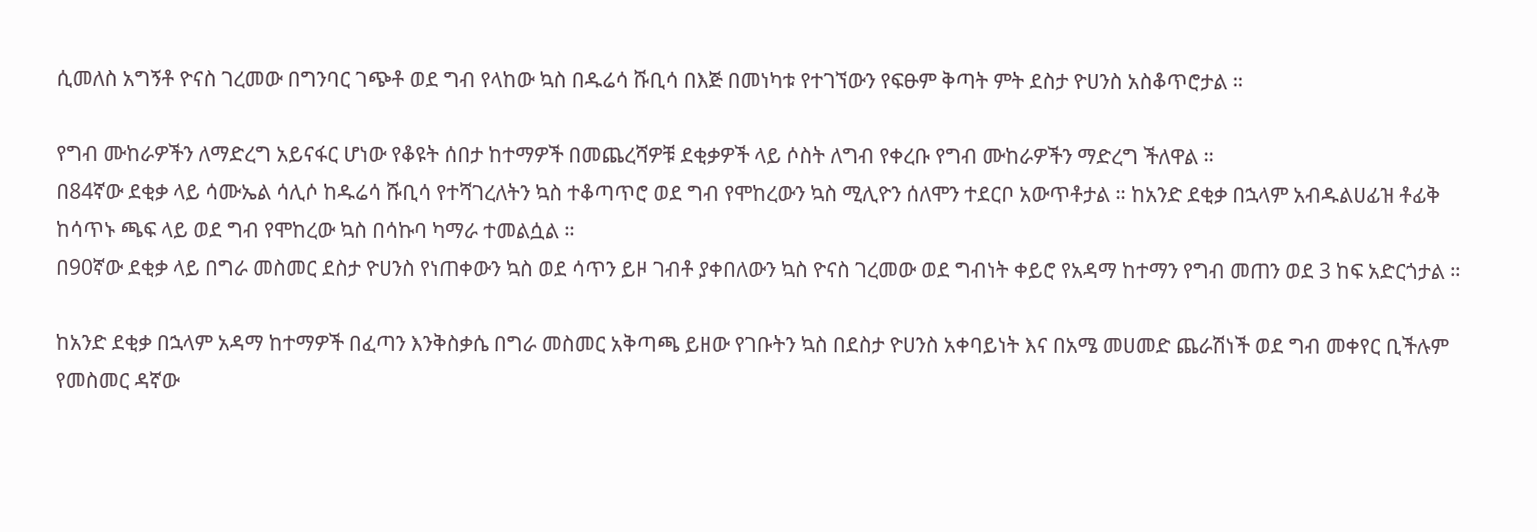ሲመለስ አግኝቶ ዮናስ ገረመው በግንባር ገጭቶ ወደ ግብ የላከው ኳስ በዱሬሳ ሹቢሳ በእጅ በመነካቱ የተገኘውን የፍፁም ቅጣት ምት ደስታ ዮሀንስ አስቆጥሮታል ።

የግብ ሙከራዎችን ለማድረግ አይናፋር ሆነው የቆዩት ሰበታ ከተማዎች በመጨረሻዎቹ ደቂቃዎች ላይ ሶስት ለግብ የቀረቡ የግብ ሙከራዎችን ማድረግ ችለዋል ።
በ84ኛው ደቂቃ ላይ ሳሙኤል ሳሊሶ ከዱሬሳ ሹቢሳ የተሻገረለትን ኳስ ተቆጣጥሮ ወደ ግብ የሞከረውን ኳስ ሚሊዮን ሰለሞን ተደርቦ አውጥቶታል ። ከአንድ ደቂቃ በኋላም አብዱልሀፊዝ ቶፊቅ ከሳጥኑ ጫፍ ላይ ወደ ግብ የሞከረው ኳስ በሳኩባ ካማራ ተመልሷል ።
በ90ኛው ደቂቃ ላይ በግራ መስመር ደስታ ዮሀንስ የነጠቀውን ኳስ ወደ ሳጥን ይዞ ገብቶ ያቀበለውን ኳስ ዮናስ ገረመው ወደ ግብነት ቀይሮ የአዳማ ከተማን የግብ መጠን ወደ 3 ከፍ አድርጎታል ።

ከአንድ ደቂቃ በኋላም አዳማ ከተማዎች በፈጣን እንቅስቃሴ በግራ መስመር አቅጣጫ ይዘው የገቡትን ኳስ በደስታ ዮሀንስ አቀባይነት እና በአሜ መሀመድ ጨራሽነች ወደ ግብ መቀየር ቢችሉም የመስመር ዳኛው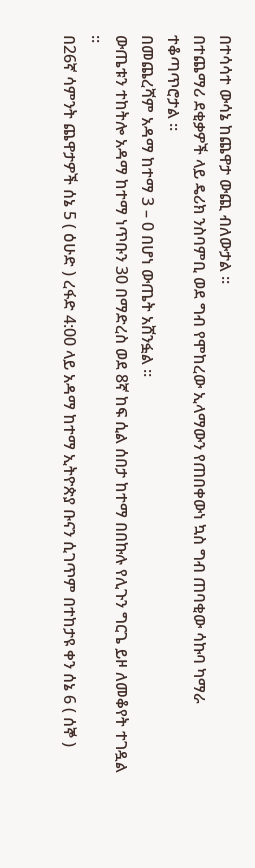በተሳሳተ ውሳኔ ከጨዋታ ውጪ ብለውታል ።
በተጨማሪ ደቂቃዎች ላይ ዴሪክ ንስባምቢ ወደ ግብ የሞከረው ኢላማውን የጠበቀውነ ኳስ ግብ ጠባቂው ሳኩባ ካማራ ተቆጣጥሮታል ።
በመጨረሻም አዳማ ከተማ 3 – 0 በሆነ ውጤት አሸንፏል ።
ውጤቱን ተከትሎ አዳማ ከተማ ነጥቡን 30 በማድረስ ወደ 8ኛ ከፍ ሲል ሰበታ ከተማ በበኩሉ የሊጉን ግርጌ ይዞ ለመቆየት ተገዷል ።
በ26ኛ ሳምንት ጨዋታዎች ሰኔ 5 ( ዕሁድ ) ረፋድ 4:00 ላይ አዳማ ከተማ ኢትዮጵያ ቡናን ሲገጥም በተከታዩ ቀን ሰኔ 6 ( ሰኞ )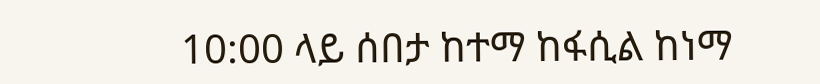10:00 ላይ ሰበታ ከተማ ከፋሲል ከነማ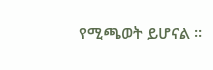የሚጫወት ይሆናል ።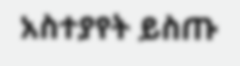አስተያየት ይስጡ